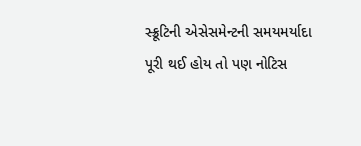સ્ક્રૂટિની એસેસમેન્ટની સમયમર્યાદા પૂરી થઈ હોય તો પણ નોટિસ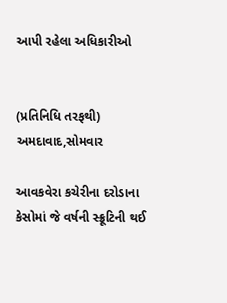આપી રહેલા અધિકારીઓ


(પ્રતિનિધિ તરફથી) અમદાવાદ,સોમવાર

આવકવેરા કચેરીના દરોડાના કેસોમાં જે વર્ષની સ્ક્રૂટિની થઈ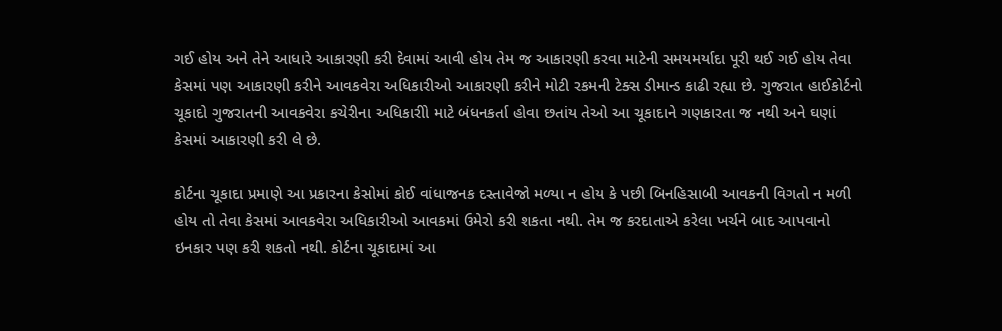ગઈ હોય અને તેને આધારે આકારણી કરી દેવામાં આવી હોય તેમ જ આકારણી કરવા માટેની સમયમર્યાદા પૂરી થઈ ગઈ હોય તેવા કેસમાં પણ આકારણી કરીને આવકવેરા અધિકારીઓ આકારણી કરીને મોટી રકમની ટેક્સ ડીમાન્ડ કાઢી રહ્યા છે. ગુજરાત હાઈકોર્ટનો ચૂકાદો ગુજરાતની આવકવેરા કચેરીના અધિકારીો માટે બંધનકર્તા હોવા છતાંય તેઓ આ ચૂકાદાને ગણકારતા જ નથી અને ઘણાં કેસમાં આકારણી કરી લે છે.

કોર્ટના ચૂકાદા પ્રમાણે આ પ્રકારના કેસોમાં કોઈ વાંધાજનક દસ્તાવેજો મળ્યા ન હોય કે પછી બિનહિસાબી આવકની વિગતો ન મળી હોય તો તેવા કેસમાં આવકવેરા અધિકારીઓ આવકમાં ઉમેરો કરી શકતા નથી. તેમ જ કરદાતાએ કરેલા ખર્ચને બાદ આપવાનો ઇનકાર પણ કરી શકતો નથી. કોર્ટના ચૂકાદામાં આ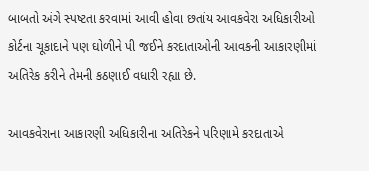બાબતો અંગે સ્પષ્ટતા કરવામાં આવી હોવા છતાંય આવકવેરા અધિકારીઓ કોર્ટના ચૂકાદાને પણ ઘોળીને પી જઈને કરદાતાઓની આવકની આકારણીમાં અતિરેક કરીને તેમની કઠણાઈ વધારી રહ્યા છે.

આવકવેરાના આકારણી અધિકારીના અતિરેકને પરિણામે કરદાતાએ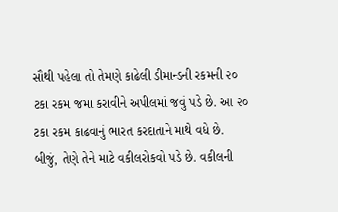સૌથી પહેલા તો તેમણે કાઢેલી ડીમાન્ડની રકમની ૨૦ ટકા રકમ જમા કરાવીને અપીલમાં જવું પડે છે. આ ૨૦ ટકા રકમ કાઢવાનું ભારત કરદાતાને માથે વધે છે. બીજું, તેણે તેને માટે વકીલરોકવો પડે છે. વકીલની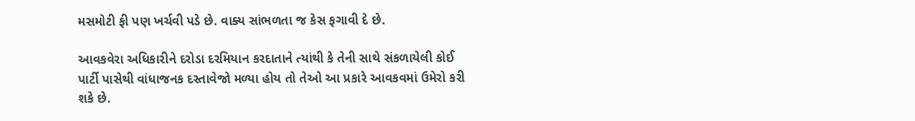મસમોટી ફી પણ ખર્ચવી પડે છે. વાક્ય સાંભળતા જ કેસ ફગાવી દે છે.

આવકવેરા અધિકારીને દરોડા દરમિયાન કરદાતાને ત્યાંથી કે તેની સાથે સંકળાયેલી કોઈ પાર્ટી પાસેથી વાંધાજનક દસ્તાવેજો મળ્યા હોય તો તેઓ આ પ્રકારે આવકવમાં ઉમેરો કરી શકે છે.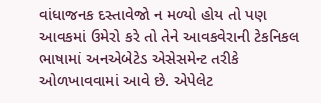વાંધાજનક દસ્તાવેજો ન મળ્યો હોય તો પણ આવકમાં ઉમેરો કરે તો તેને આવકવેરાની ટેકનિકલ ભાષામાં અનએબેટેડ એસેસમેન્ટ તરીકે ઓળખાવવામાં આવે છે. એપેલેટ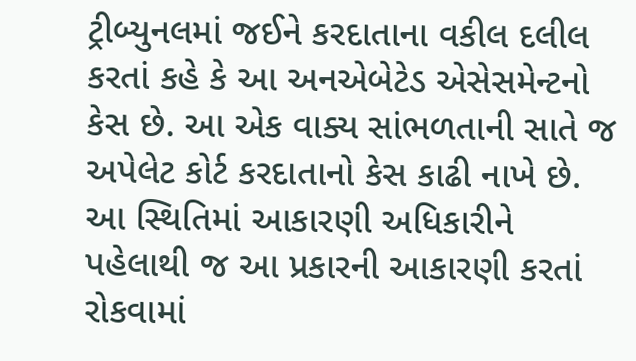ટ્રીબ્યુનલમાં જઈને કરદાતાના વકીલ દલીલ કરતાં કહે કે આ અનએબેટેડ એસેસમેન્ટનો કેસ છે. આ એક વાક્ય સાંભળતાની સાતે જ અપેલેટ કોર્ટ કરદાતાનો કેસ કાઢી નાખે છે. આ સ્થિતિમાં આકારણી અધિકારીને પહેલાથી જ આ પ્રકારની આકારણી કરતાં રોકવામાં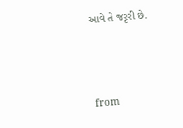આવે તે જરૃરી છે.




from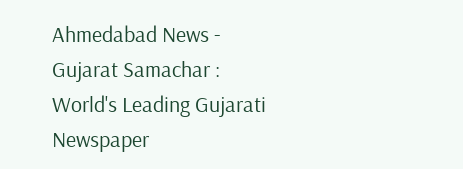Ahmedabad News - Gujarat Samachar : World's Leading Gujarati Newspaper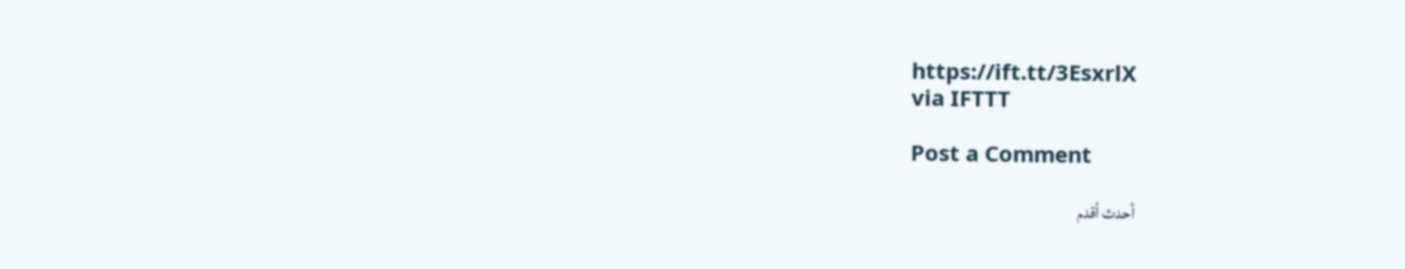https://ift.tt/3EsxrlX
via IFTTT

Post a Comment

أحدث أقدم